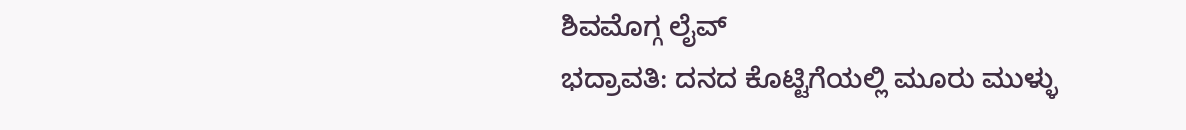ಶಿವಮೊಗ್ಗ ಲೈವ್
ಭದ್ರಾವತಿ: ದನದ ಕೊಟ್ಟಿಗೆಯಲ್ಲಿ ಮೂರು ಮುಳ್ಳು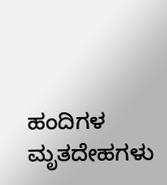ಹಂದಿಗಳ ಮೃತದೇಹಗಳು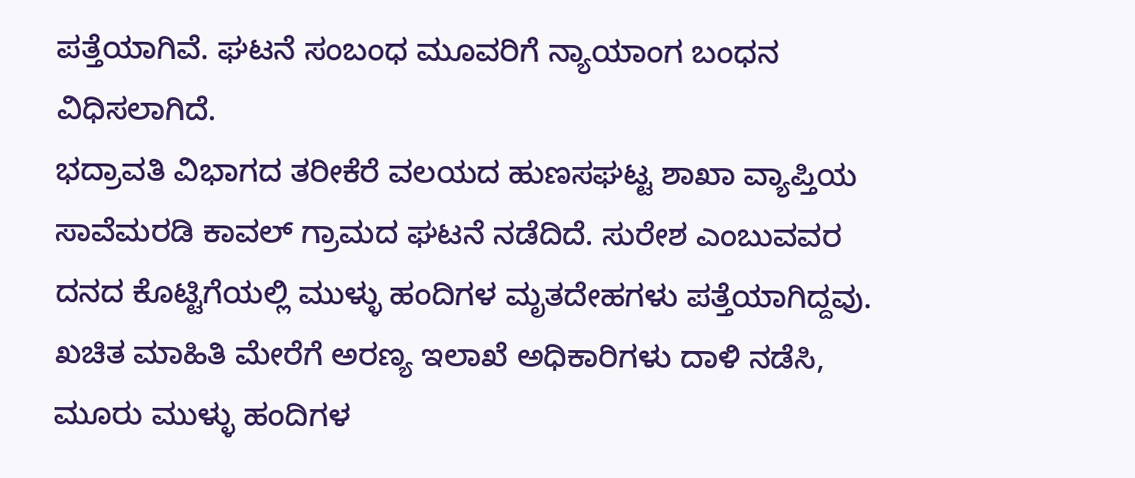ಪತ್ತೆಯಾಗಿವೆ. ಘಟನೆ ಸಂಬಂಧ ಮೂವರಿಗೆ ನ್ಯಾಯಾಂಗ ಬಂಧನ ವಿಧಿಸಲಾಗಿದೆ.
ಭದ್ರಾವತಿ ವಿಭಾಗದ ತರೀಕೆರೆ ವಲಯದ ಹುಣಸಘಟ್ಟ ಶಾಖಾ ವ್ಯಾಪ್ತಿಯ ಸಾವೆಮರಡಿ ಕಾವಲ್ ಗ್ರಾಮದ ಘಟನೆ ನಡೆದಿದೆ. ಸುರೇಶ ಎಂಬುವವರ ದನದ ಕೊಟ್ಟಿಗೆಯಲ್ಲಿ ಮುಳ್ಳು ಹಂದಿಗಳ ಮೃತದೇಹಗಳು ಪತ್ತೆಯಾಗಿದ್ದವು. ಖಚಿತ ಮಾಹಿತಿ ಮೇರೆಗೆ ಅರಣ್ಯ ಇಲಾಖೆ ಅಧಿಕಾರಿಗಳು ದಾಳಿ ನಡೆಸಿ, ಮೂರು ಮುಳ್ಳು ಹಂದಿಗಳ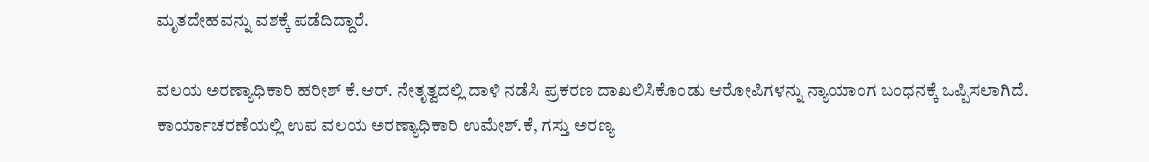ಮೃತದೇಹವನ್ನು ವಶಕ್ಕೆ ಪಡೆದಿದ್ದಾರೆ.

ವಲಯ ಅರಣ್ಯಾಧಿಕಾರಿ ಹರೀಶ್ ಕೆ.ಆರ್. ನೇತೃತ್ವದಲ್ಲಿ ದಾಳಿ ನಡೆಸಿ ಪ್ರಕರಣ ದಾಖಲಿಸಿಕೊಂಡು ಆರೋಪಿಗಳನ್ನು ನ್ಯಾಯಾಂಗ ಬಂಧನಕ್ಕೆ ಒಪ್ಪಿಸಲಾಗಿದೆ. ಕಾರ್ಯಾಚರಣೆಯಲ್ಲಿ ಉಪ ವಲಯ ಅರಣ್ಯಾಧಿಕಾರಿ ಉಮೇಶ್.ಕೆ, ಗಸ್ತು ಅರಣ್ಯ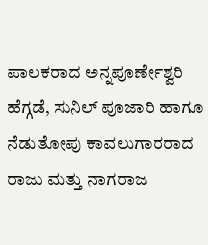ಪಾಲಕರಾದ ಅನ್ನಪೂರ್ಣೇಶ್ವರಿ ಹೆಗ್ಗಡೆ, ಸುನಿಲ್ ಪೂಜಾರಿ ಹಾಗೂ ನೆಡುತೋಪು ಕಾವಲುಗಾರರಾದ ರಾಜು ಮತ್ತು ನಾಗರಾಜ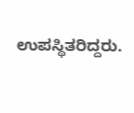ಉಪಸ್ಥಿತರಿದ್ದರು.